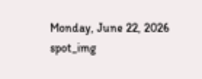Monday, June 22, 2026
spot_img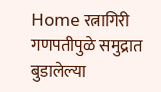Home रत्नागिरी गणपतीपुळे समुद्रात बुडालेल्या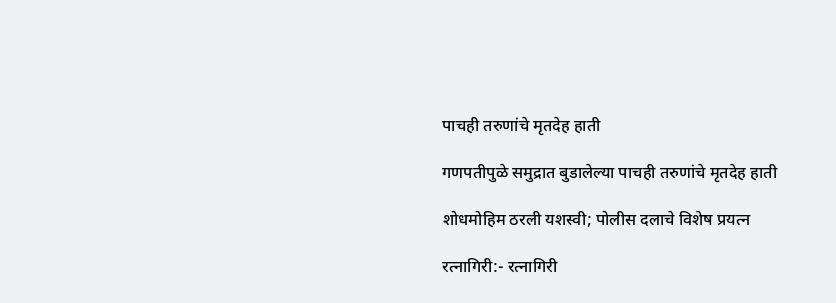पाचही तरुणांचे मृतदेह हाती

गणपतीपुळे समुद्रात बुडालेल्या पाचही तरुणांचे मृतदेह हाती

शोधमोहिम ठरली यशस्वी; पोलीस दलाचे विशेष प्रयत्न

रत्नागिरी:- रत्नागिरी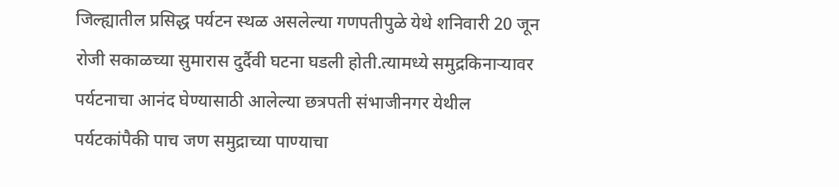जिल्ह्यातील प्रसिद्ध पर्यटन स्थळ असलेल्या गणपतीपुळे येथे शनिवारी 20 जून रोजी सकाळच्या सुमारास दुर्दैवी घटना घडली होती.त्यामध्ये समुद्रकिनाऱ्यावर पर्यटनाचा आनंद घेण्यासाठी आलेल्या छत्रपती संभाजीनगर येथील पर्यटकांपैकी पाच जण समुद्राच्या पाण्याचा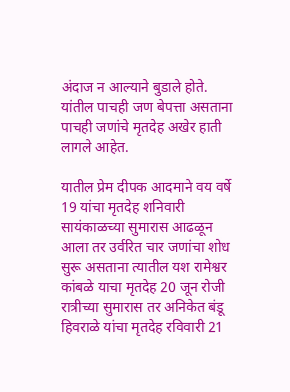अंदाज न आल्याने बुडाले होते. यांतील पाचही जण बेपत्ता असताना पाचही जणांचे मृतदेह अखेर हाती लागले आहेत.

यातील प्रेम दीपक आदमाने वय वर्षे 19 यांचा मृतदेह शनिवारी सायंकाळच्या सुमारास आढळून आला तर उर्वरित चार जणांचा शोध सुरू असताना त्यातील यश रामेश्वर कांबळे याचा मृतदेह 20 जून रोजी रात्रीच्या सुमारास तर अनिकेत बंडू हिवराळे यांचा मृतदेह रविवारी 21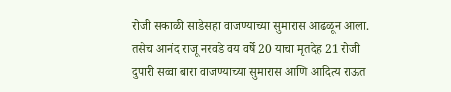रोजी सकाळी साडेसहा वाजण्याच्या सुमारास आढळून आला. तसेच आनंद राजू नरवडे वय वर्षे 20 याचा मृतदेह 21 रोजी दुपारी सव्वा बारा वाजण्याच्या सुमारास आणि आदित्य राऊत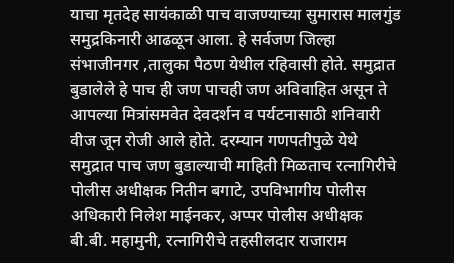याचा मृतदेह सायंकाळी पाच वाजण्याच्या सुमारास मालगुंड समुद्रकिनारी आढळून आला. हे सर्वजण जिल्हा संभाजीनगर ,तालुका पैठण येथील रहिवासी होते. समुद्रात बुडालेले हे पाच ही जण पाचही जण अविवाहित असून ते आपल्या मित्रांसमवेत देवदर्शन व पर्यटनासाठी शनिवारी वीज जून रोजी आले होते. दरम्यान गणपतीपुळे येथे समुद्रात पाच जण बुडाल्याची माहिती मिळताच रत्नागिरीचे पोलीस अधीक्षक नितीन बगाटे, उपविभागीय पोलीस अधिकारी निलेश माईनकर, अप्पर पोलीस अधीक्षक बी.बी. महामुनी, रत्नागिरीचे तहसीलदार राजाराम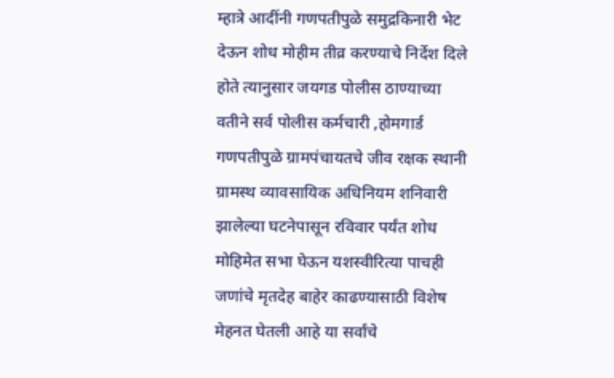म्हात्रे आदींनी गणपतीपुळे समुद्रकिनारी भेट देऊन शोध मोहीम तीव्र करण्याचे निर्देश दिले होते त्यानुसार जयगड पोलीस ठाण्याच्या वतीने सर्व पोलीस कर्मचारी ,होमगार्ड गणपतीपुळे ग्रामपंचायतचे जीव रक्षक स्थानी ग्रामस्थ व्यावसायिक अधिनियम शनिवारी झालेल्या घटनेपासून रविवार पर्यंत शोध मोहिमेत सभा घेऊन यशस्वीरित्या पाचही जणांचे मृतदेह बाहेर काढण्यासाठी विशेष मेहनत घेतली आहे या सर्वांचे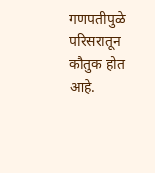गणपतीपुळे परिसरातून कौतुक होत आहे.